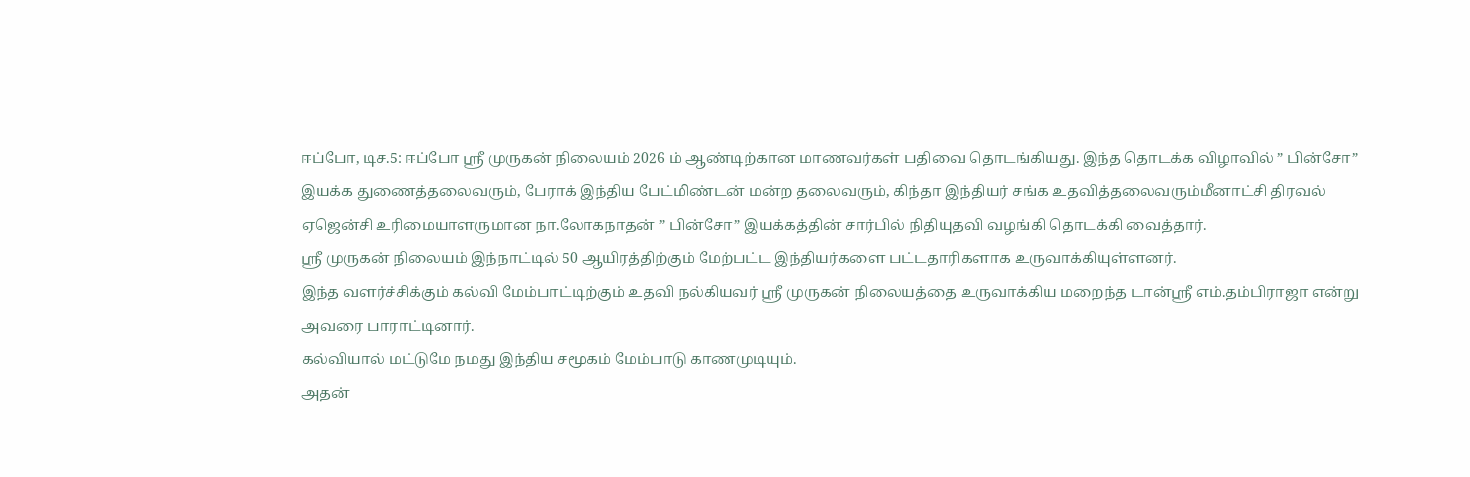ஈப்போ, டிச.5: ஈப்போ ஸ்ரீ முருகன் நிலையம் 2026 ம் ஆண்டிற்கான மாணவர்கள் பதிவை தொடங்கியது. இந்த தொடக்க விழாவில் ” பின்சோ” இயக்க துணைத்தலைவரும், பேராக் இந்திய பேட்மிண்டன் மன்ற தலைவரும், கிந்தா இந்தியர் சங்க உதவித்தலைவரும்மீனாட்சி திரவல் ஏஜென்சி உரிமையாளருமான நா.லோகநாதன் ” பின்சோ” இயக்கத்தின் சார்பில் நிதியுதவி வழங்கி தொடக்கி வைத்தார்.
ஸ்ரீ முருகன் நிலையம் இந்நாட்டில் 50 ஆயிரத்திற்கும் மேற்பட்ட இந்தியர்களை பட்டதாரிகளாக உருவாக்கியுள்ளனர்.
இந்த வளர்ச்சிக்கும் கல்வி மேம்பாட்டிற்கும் உதவி நல்கியவர் ஸ்ரீ முருகன் நிலையத்தை உருவாக்கிய மறைந்த டான்ஸ்ரீ எம்.தம்பிராஜா என்று அவரை பாராட்டினார்.
கல்வியால் மட்டுமே நமது இந்திய சமூகம் மேம்பாடு காணமுடியும்.
அதன்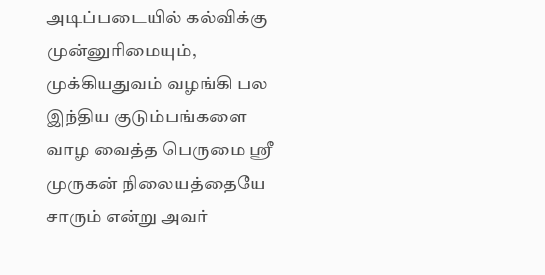அடிப்படையில் கல்விக்கு முன்னுரிமையும், முக்கியதுவம் வழங்கி பல இந்திய குடும்பங்களை வாழ வைத்த பெருமை ஸ்ரீ முருகன் நிலையத்தையே சாரும் என்று அவர்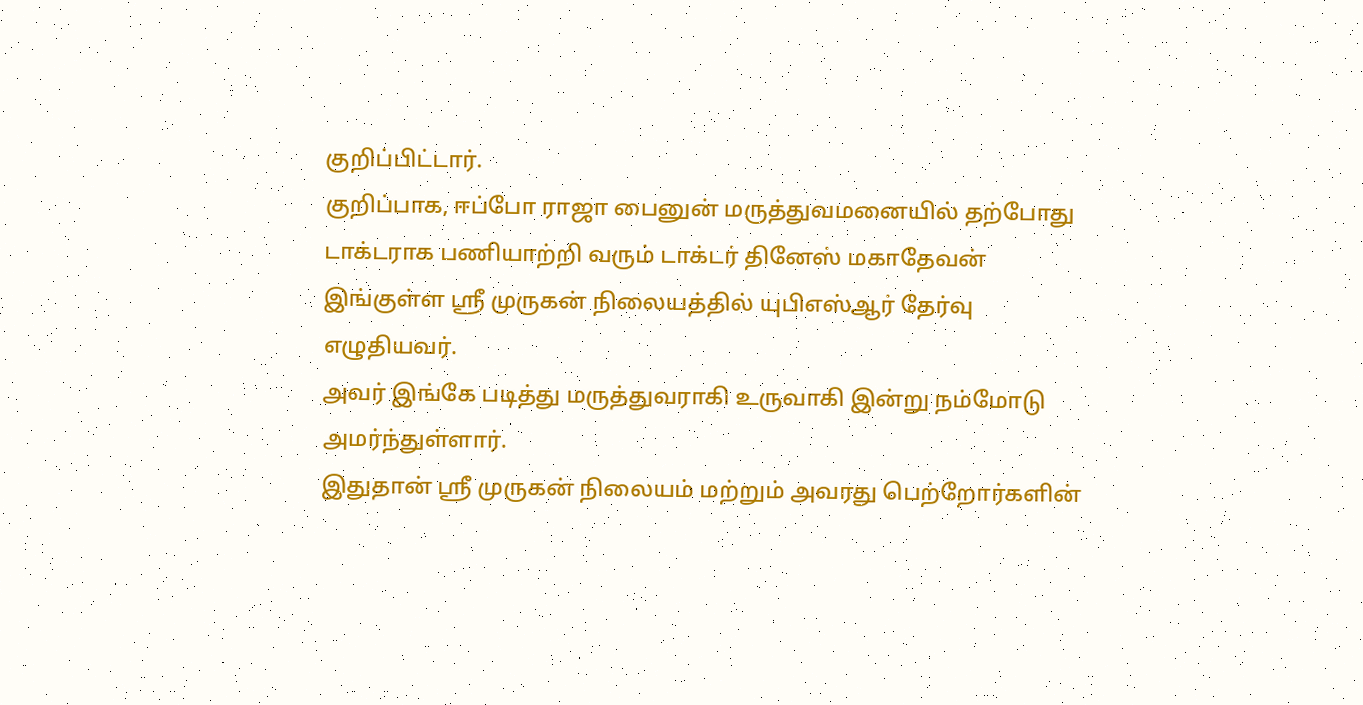குறிப்பிட்டார்.
குறிப்பாக, ஈப்போ ராஜா பைனுன் மருத்துவமனையில் தற்போது டாக்டராக பணியாற்றி வரும் டாக்டர் தினேஸ் மகாதேவன் இங்குள்ள ஸ்ரீ முருகன் நிலையத்தில் யுபிஎஸ்ஆர் தேர்வு எழுதியவர்.
அவர் இங்கே படித்து மருத்துவராகி உருவாகி இன்று நம்மோடு அமர்ந்துள்ளார்.
இதுதான் ஸ்ரீ முருகன் நிலையம் மற்றும் அவரது பெற்றோர்களின்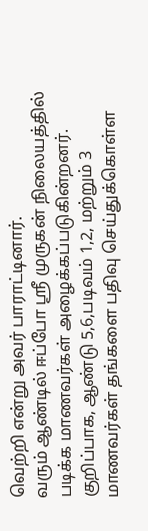வெற்றி என்று அவர் பாராட்டினார்.
வரும் ஆண்டில் ஈப்போ ஸ்ரீ முருகன் நிலையத்தில் படிக்க மாணவர்கள் அழைக்கப்படுகின்றனர்.
குறிப்பாக, ஆண்டு 5,6,படிவம் 1,2, மற்றும் 3 மாணவர்கள் தங்களை பதிவு செய்துக்கொள்ள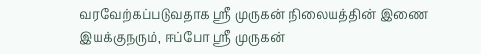வரவேற்கப்படுவதாக ஸ்ரீ முருகன் நிலையத்தின் இணை இயக்குநரும், ஈப்போ ஸ்ரீ முருகன்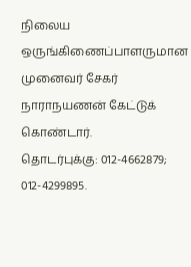நிலைய ஒருங்கிணைப்பாளருமான முனைவர் சேகர் நாராநயணன் கேட்டுக் கொண்டார்.
தொடர்புக்கு: 012-4662879; 012-4299895.